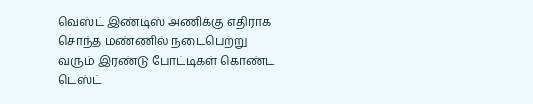வெஸ்ட் இண்டிஸ் அணிக்கு எதிராக சொந்த மண்ணில் நடைபெற்று வரும் இரண்டு போட்டிகள் கொண்ட டெஸ்ட்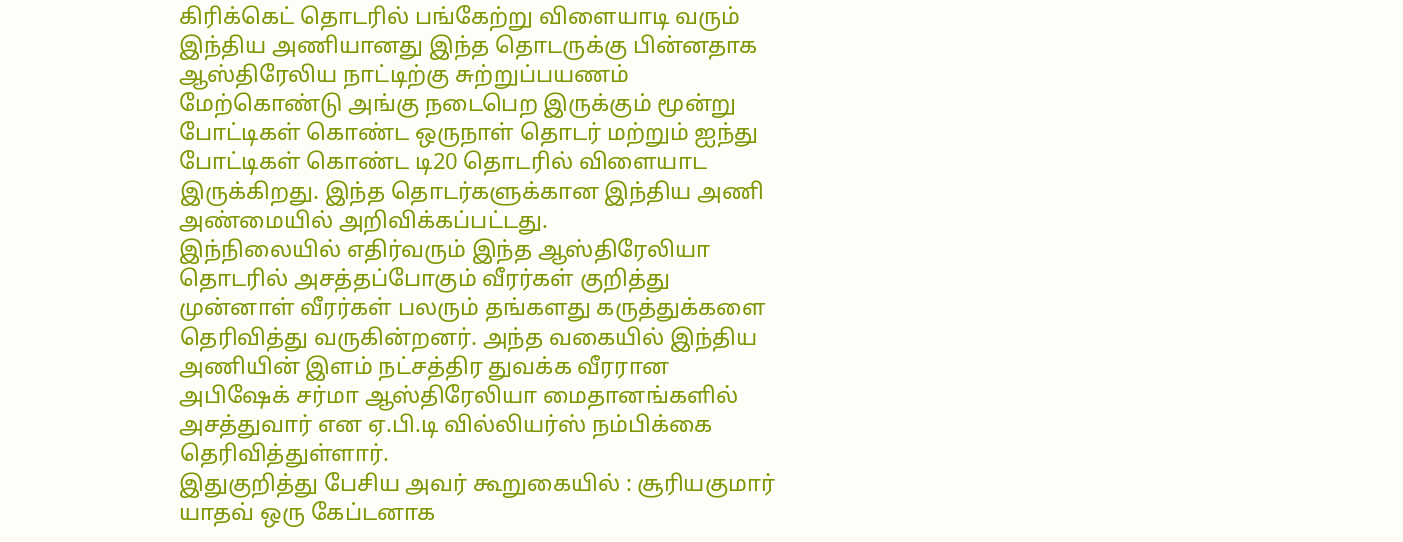கிரிக்கெட் தொடரில் பங்கேற்று விளையாடி வரும் இந்திய அணியானது இந்த தொடருக்கு பின்னதாக ஆஸ்திரேலிய நாட்டிற்கு சுற்றுப்பயணம் மேற்கொண்டு அங்கு நடைபெற இருக்கும் மூன்று போட்டிகள் கொண்ட ஒருநாள் தொடர் மற்றும் ஐந்து போட்டிகள் கொண்ட டி20 தொடரில் விளையாட இருக்கிறது. இந்த தொடர்களுக்கான இந்திய அணி அண்மையில் அறிவிக்கப்பட்டது.
இந்நிலையில் எதிர்வரும் இந்த ஆஸ்திரேலியா தொடரில் அசத்தப்போகும் வீரர்கள் குறித்து முன்னாள் வீரர்கள் பலரும் தங்களது கருத்துக்களை தெரிவித்து வருகின்றனர். அந்த வகையில் இந்திய அணியின் இளம் நட்சத்திர துவக்க வீரரான அபிஷேக் சர்மா ஆஸ்திரேலியா மைதானங்களில் அசத்துவார் என ஏ.பி.டி வில்லியர்ஸ் நம்பிக்கை தெரிவித்துள்ளார்.
இதுகுறித்து பேசிய அவர் கூறுகையில் : சூரியகுமார் யாதவ் ஒரு கேப்டனாக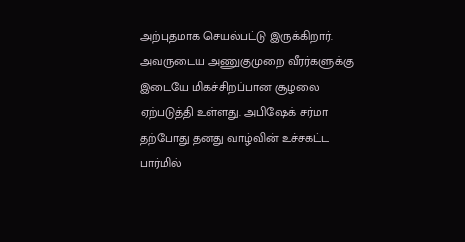அற்புதமாக செயல்பட்டு இருக்கிறார். அவருடைய அணுகுமுறை வீரர்களுக்கு இடையே மிகச்சிறப்பான சூழலை ஏற்படுத்தி உள்ளது. அபிஷேக் சர்மா தற்போது தனது வாழ்வின் உச்சகட்ட பார்மில்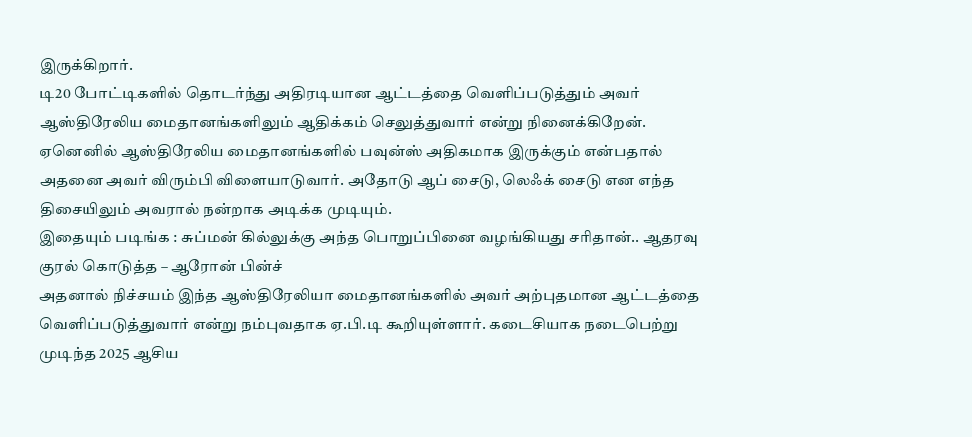இருக்கிறார்.
டி20 போட்டிகளில் தொடர்ந்து அதிரடியான ஆட்டத்தை வெளிப்படுத்தும் அவர் ஆஸ்திரேலிய மைதானங்களிலும் ஆதிக்கம் செலுத்துவார் என்று நினைக்கிறேன். ஏனெனில் ஆஸ்திரேலிய மைதானங்களில் பவுன்ஸ் அதிகமாக இருக்கும் என்பதால் அதனை அவர் விரும்பி விளையாடுவார். அதோடு ஆப் சைடு, லெஃக் சைடு என எந்த திசையிலும் அவரால் நன்றாக அடிக்க முடியும்.
இதையும் படிங்க : சுப்மன் கில்லுக்கு அந்த பொறுப்பினை வழங்கியது சரிதான்.. ஆதரவு குரல் கொடுத்த – ஆரோன் பின்ச்
அதனால் நிச்சயம் இந்த ஆஸ்திரேலியா மைதானங்களில் அவர் அற்புதமான ஆட்டத்தை வெளிப்படுத்துவார் என்று நம்புவதாக ஏ.பி.டி கூறியுள்ளார். கடைசியாக நடைபெற்று முடிந்த 2025 ஆசிய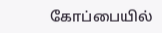கோப்பையில்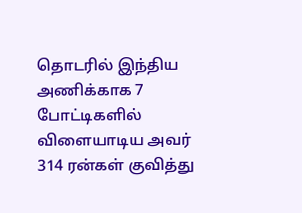தொடரில் இந்திய அணிக்காக 7 போட்டிகளில் விளையாடிய அவர் 314 ரன்கள் குவித்து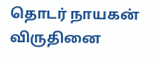தொடர் நாயகன் விருதினை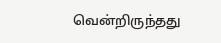வென்றிருந்தது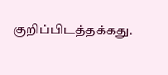குறிப்பிடத்தக்கது.